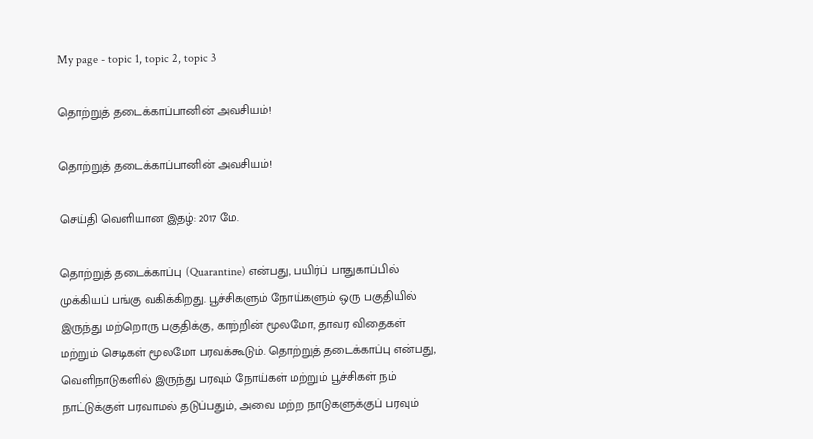My page - topic 1, topic 2, topic 3

தொற்றுத் தடைக்காப்பானின் அவசியம்!

தொற்றுத் தடைக்காப்பானின் அவசியம்!

செய்தி வெளியான இதழ்: 2017 மே.

தொற்றுத் தடைக்காப்பு (Quarantine) என்பது, பயிர்ப் பாதுகாப்பில் முக்கியப் பங்கு வகிக்கிறது. பூச்சிகளும் நோய்களும் ஒரு பகுதியில் இருந்து மற்றொரு பகுதிக்கு, காற்றின் மூலமோ, தாவர விதைகள் மற்றும் செடிகள் மூலமோ பரவக்கூடும். தொற்றுத் தடைக்காப்பு என்பது, வெளிநாடுகளில் இருந்து பரவும் நோய்கள் மற்றும் பூச்சிகள் நம் நாட்டுக்குள் பரவாமல் தடுப்பதும், அவை மற்ற நாடுகளுக்குப் பரவும்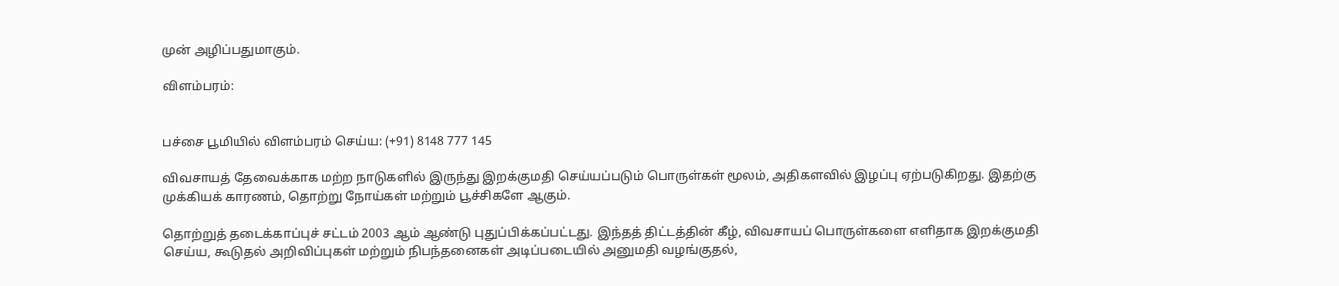முன் அழிப்பதுமாகும்.

விளம்பரம்:


பச்சை பூமியில் விளம்பரம் செய்ய: (+91) 8148 777 145

விவசாயத் தேவைக்காக மற்ற நாடுகளில் இருந்து இறக்குமதி செய்யப்படும் பொருள்கள் மூலம், அதிகளவில் இழப்பு ஏற்படுகிறது. இதற்கு முக்கியக் காரணம், தொற்று நோய்கள் மற்றும் பூச்சிகளே ஆகும்.

தொற்றுத் தடைக்காப்புச் சட்டம் 2003 ஆம் ஆண்டு புதுப்பிக்கப்பட்டது. இந்தத் திட்டத்தின் கீழ், விவசாயப் பொருள்களை எளிதாக இறக்குமதி செய்ய, கூடுதல் அறிவிப்புகள் மற்றும் நிபந்தனைகள் அடிப்படையில் அனுமதி வழங்குதல்,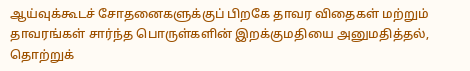ஆய்வுக்கூடச் சோதனைகளுக்குப் பிறகே தாவர விதைகள் மற்றும் தாவரங்கள் சார்ந்த பொருள்களின் இறக்குமதியை அனுமதித்தல், தொற்றுக்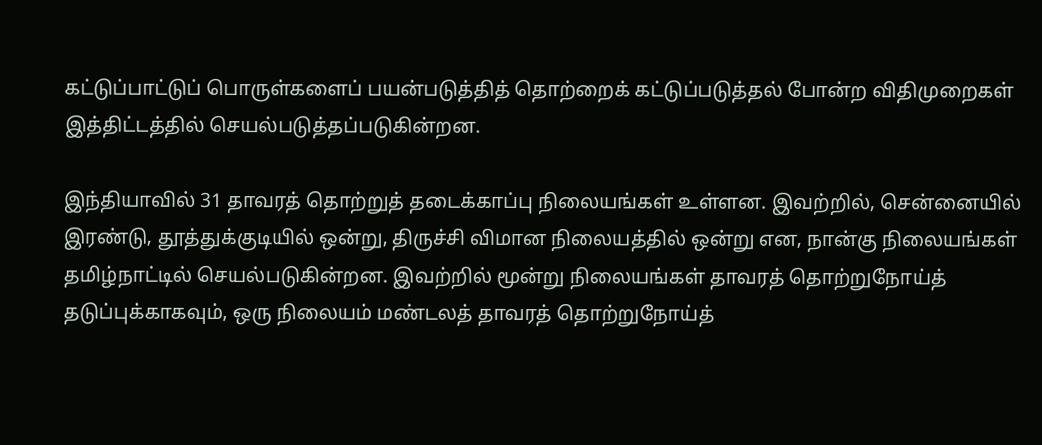கட்டுப்பாட்டுப் பொருள்களைப் பயன்படுத்தித் தொற்றைக் கட்டுப்படுத்தல் போன்ற விதிமுறைகள் இத்திட்டத்தில் செயல்படுத்தப்படுகின்றன.

இந்தியாவில் 31 தாவரத் தொற்றுத் தடைக்காப்பு நிலையங்கள் உள்ளன. இவற்றில், சென்னையில் இரண்டு, தூத்துக்குடியில் ஒன்று, திருச்சி விமான நிலையத்தில் ஒன்று என, நான்கு நிலையங்கள் தமிழ்நாட்டில் செயல்படுகின்றன. இவற்றில் மூன்று நிலையங்கள் தாவரத் தொற்றுநோய்த் தடுப்புக்காகவும், ஒரு நிலையம் மண்டலத் தாவரத் தொற்றுநோய்த்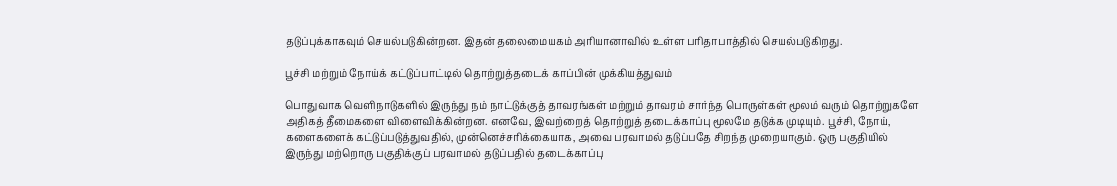தடுப்புக்காகவும் செயல்படுகின்றன. இதன் தலைமையகம் அரியானாவில் உள்ள பரிதாபாத்தில் செயல்படுகிறது.

பூச்சி மற்றும் நோய்க் கட்டுப்பாட்டில் தொற்றுத்தடைக் காப்பின் முக்கியத்துவம்

பொதுவாக வெளிநாடுகளில் இருந்து நம் நாட்டுக்குத் தாவரங்கள் மற்றும் தாவரம் சார்ந்த பொருள்கள் மூலம் வரும் தொற்றுகளே அதிகத் தீமைகளை விளைவிக்கின்றன. எனவே, இவற்றைத் தொற்றுத் தடைக்காப்பு மூலமே தடுக்க முடியும். பூச்சி, நோய், களைகளைக் கட்டுப்படுத்துவதில், முன்னெச்சரிக்கையாக, அவை பரவாமல் தடுப்பதே சிறந்த முறையாகும். ஒரு பகுதியில் இருந்து மற்றொரு பகுதிக்குப் பரவாமல் தடுப்பதில் தடைக்காப்பு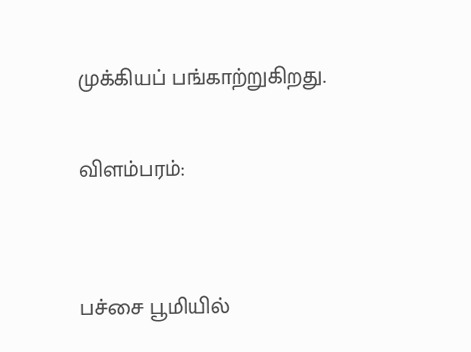முக்கியப் பங்காற்றுகிறது.

விளம்பரம்:


பச்சை பூமியில்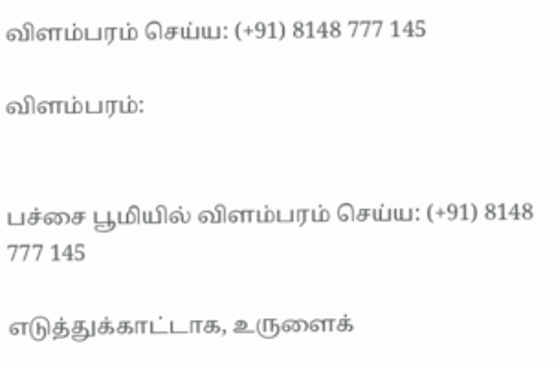விளம்பரம் செய்ய: (+91) 8148 777 145

விளம்பரம்:


பச்சை பூமியில் விளம்பரம் செய்ய: (+91) 8148 777 145

எடுத்துக்காட்டாக, உருளைக்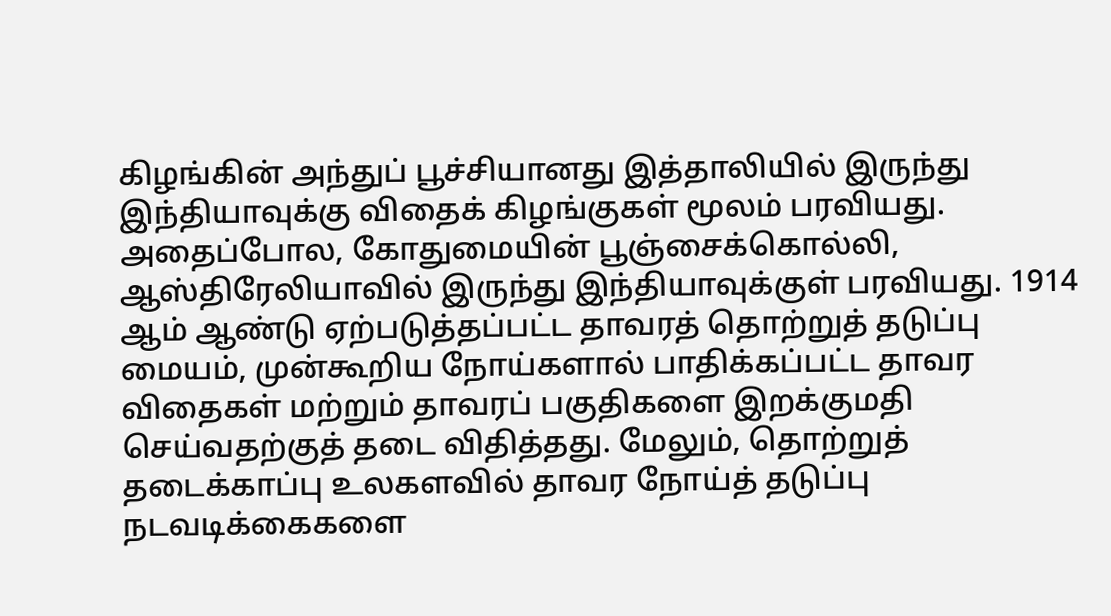கிழங்கின் அந்துப் பூச்சியானது இத்தாலியில் இருந்து இந்தியாவுக்கு விதைக் கிழங்குகள் மூலம் பரவியது. அதைப்போல, கோதுமையின் பூஞ்சைக்கொல்லி, ஆஸ்திரேலியாவில் இருந்து இந்தியாவுக்குள் பரவியது. 1914 ஆம் ஆண்டு ஏற்படுத்தப்பட்ட தாவரத் தொற்றுத் தடுப்பு மையம், முன்கூறிய நோய்களால் பாதிக்கப்பட்ட தாவர விதைகள் மற்றும் தாவரப் பகுதிகளை இறக்குமதி செய்வதற்குத் தடை விதித்தது. மேலும், தொற்றுத் தடைக்காப்பு உலகளவில் தாவர நோய்த் தடுப்பு நடவடிக்கைகளை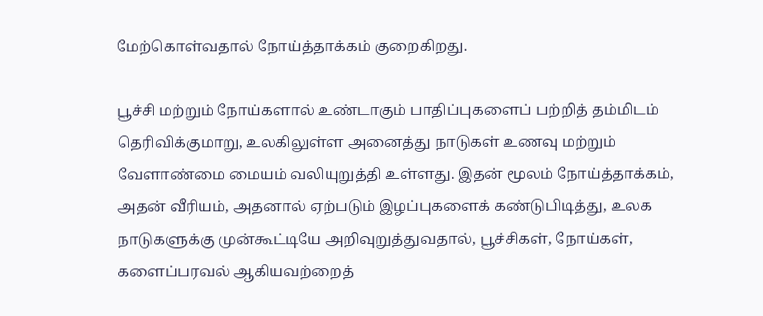மேற்கொள்வதால் நோய்த்தாக்கம் குறைகிறது.

பூச்சி மற்றும் நோய்களால் உண்டாகும் பாதிப்புகளைப் பற்றித் தம்மிடம் தெரிவிக்குமாறு, உலகிலுள்ள அனைத்து நாடுகள் உணவு மற்றும் வேளாண்மை மையம் வலியுறுத்தி உள்ளது. இதன் மூலம் நோய்த்தாக்கம், அதன் வீரியம், அதனால் ஏற்படும் இழப்புகளைக் கண்டுபிடித்து, உலக நாடுகளுக்கு முன்கூட்டியே அறிவுறுத்துவதால், பூச்சிகள், நோய்கள், களைப்பரவல் ஆகியவற்றைத்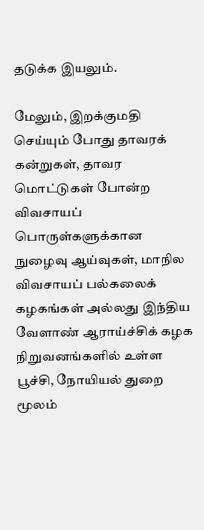தடுக்க இயலும்.

மேலும், இறக்குமதி செய்யும் போது தாவரக் கன்றுகள், தாவர மொட்டுகள் போன்ற விவசாயப் பொருள்களுக்கான நுழைவு ஆய்வுகள், மாநில விவசாயப் பல்கலைக் கழகங்கள் அல்லது இந்திய வேளாண் ஆராய்ச்சிக் கழக நிறுவனங்களில் உள்ள பூச்சி, நோயியல் துறை மூலம்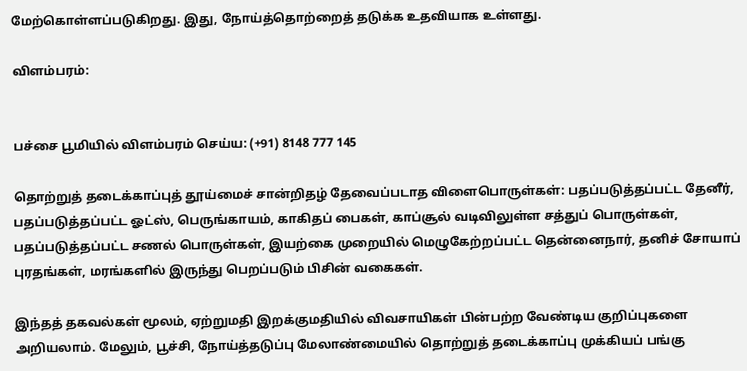மேற்கொள்ளப்படுகிறது. இது, நோய்த்தொற்றைத் தடுக்க உதவியாக உள்ளது.

விளம்பரம்:


பச்சை பூமியில் விளம்பரம் செய்ய: (+91) 8148 777 145

தொற்றுத் தடைக்காப்புத் தூய்மைச் சான்றிதழ் தேவைப்படாத விளைபொருள்கள்: பதப்படுத்தப்பட்ட தேனீர், பதப்படுத்தப்பட்ட ஓட்ஸ், பெருங்காயம், காகிதப் பைகள், காப்சூல் வடிவிலுள்ள சத்துப் பொருள்கள், பதப்படுத்தப்பட்ட சணல் பொருள்கள், இயற்கை முறையில் மெழுகேற்றப்பட்ட தென்னைநார், தனிச் சோயாப் புரதங்கள், மரங்களில் இருந்து பெறப்படும் பிசின் வகைகள்.

இந்தத் தகவல்கள் மூலம், ஏற்றுமதி இறக்குமதியில் விவசாயிகள் பின்பற்ற வேண்டிய குறிப்புகளை அறியலாம். மேலும், பூச்சி, நோய்த்தடுப்பு மேலாண்மையில் தொற்றுத் தடைக்காப்பு முக்கியப் பங்கு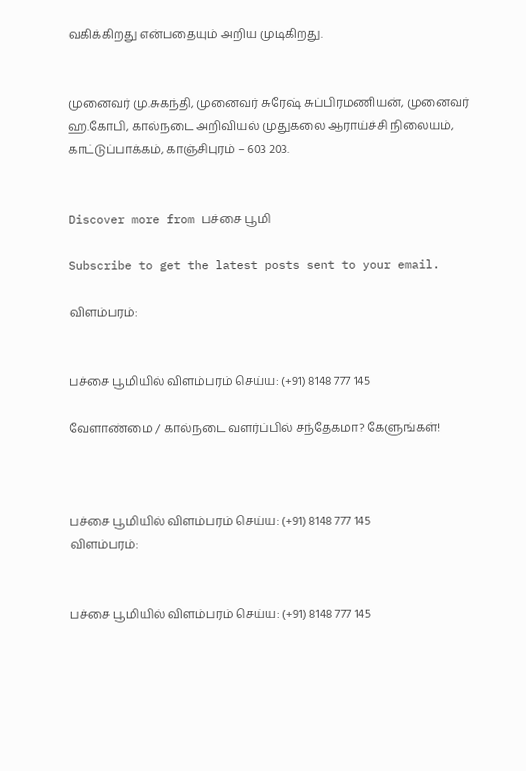வகிக்கிறது என்பதையும் அறிய முடிகிறது.


முனைவர் மு.சுகந்தி, முனைவர் சுரேஷ் சுப்பிரமணியன், முனைவர் ஹ.கோபி, கால்நடை அறிவியல் முதுகலை ஆராய்ச்சி நிலையம், காட்டுப்பாக்கம், காஞ்சிபுரம் – 603 203.


Discover more from பச்சை பூமி

Subscribe to get the latest posts sent to your email.

விளம்பரம்:


பச்சை பூமியில் விளம்பரம் செய்ய: (+91) 8148 777 145

வேளாண்மை / கால்நடை வளர்ப்பில் சந்தேகமா? கேளுங்கள்!



பச்சை பூமியில் விளம்பரம் செய்ய: (+91) 8148 777 145
விளம்பரம்:


பச்சை பூமியில் விளம்பரம் செய்ய: (+91) 8148 777 145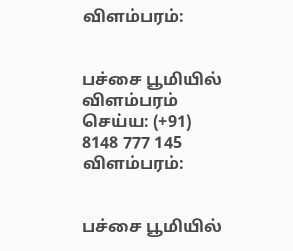விளம்பரம்:


பச்சை பூமியில் விளம்பரம் செய்ய: (+91) 8148 777 145
விளம்பரம்:


பச்சை பூமியில்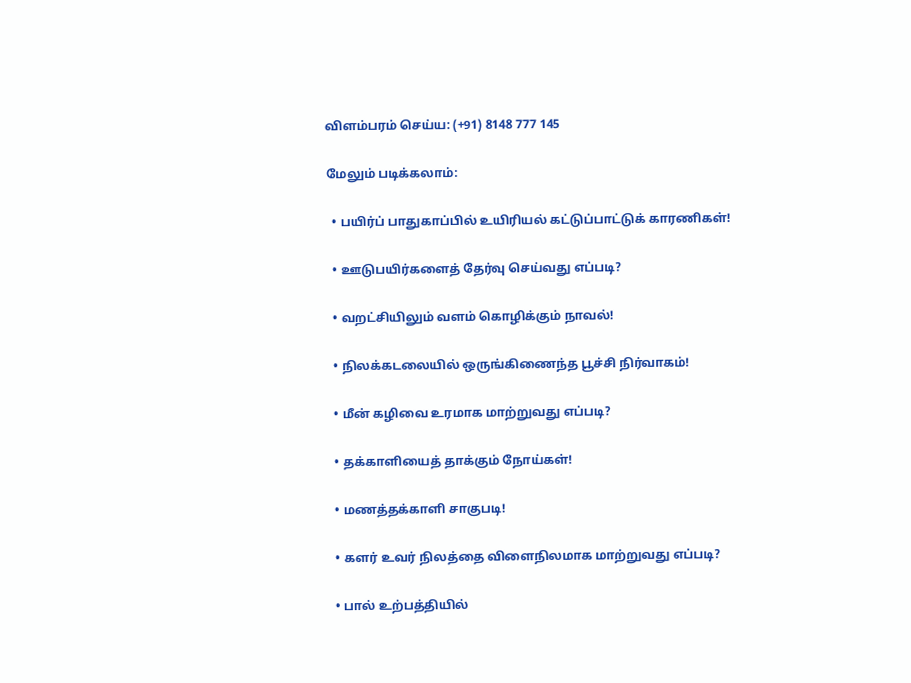விளம்பரம் செய்ய: (+91) 8148 777 145

மேலும் படிக்கலாம்:

  • பயிர்ப் பாதுகாப்பில் உயிரியல் கட்டுப்பாட்டுக் காரணிகள்!

  • ஊடுபயிர்களைத் தேர்வு செய்வது எப்படி?

  • வறட்சியிலும் வளம் கொழிக்கும் நாவல்!

  • நிலக்கடலையில் ஒருங்கிணைந்த பூச்சி நிர்வாகம்!

  • மீன் கழிவை உரமாக மாற்றுவது எப்படி?

  • தக்காளியைத் தாக்கும் நோய்கள்!

  • மணத்தக்காளி சாகுபடி!

  • களர் உவர் நிலத்தை விளைநிலமாக மாற்றுவது எப்படி?

  • பால் உற்பத்தியில்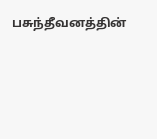பசுந்தீவனத்தின்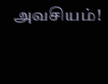அவசியம்!